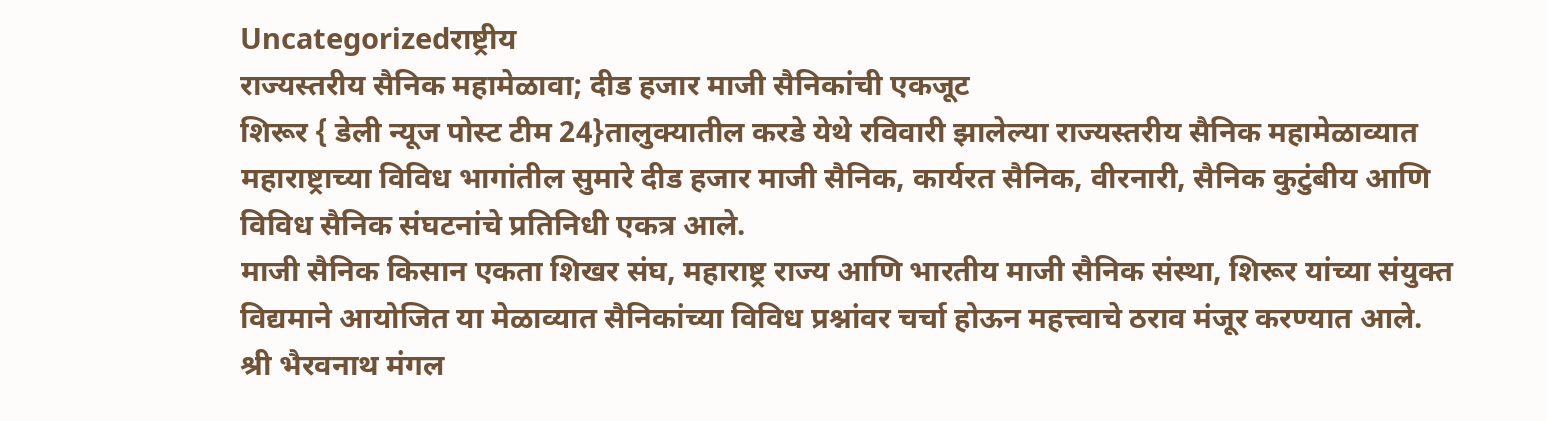Uncategorizedराष्ट्रीय
राज्यस्तरीय सैनिक महामेळावा; दीड हजार माजी सैनिकांची एकजूट
शिरूर { डेली न्यूज पोस्ट टीम 24}तालुक्यातील करडे येथे रविवारी झालेल्या राज्यस्तरीय सैनिक महामेळाव्यात महाराष्ट्राच्या विविध भागांतील सुमारे दीड हजार माजी सैनिक, कार्यरत सैनिक, वीरनारी, सैनिक कुटुंबीय आणि विविध सैनिक संघटनांचे प्रतिनिधी एकत्र आले.
माजी सैनिक किसान एकता शिखर संघ, महाराष्ट्र राज्य आणि भारतीय माजी सैनिक संस्था, शिरूर यांच्या संयुक्त विद्यमाने आयोजित या मेळाव्यात सैनिकांच्या विविध प्रश्नांवर चर्चा होऊन महत्त्वाचे ठराव मंजूर करण्यात आले.
श्री भैरवनाथ मंगल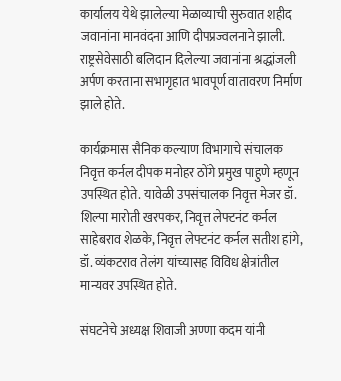कार्यालय येथे झालेल्या मेळाव्याची सुरुवात शहीद जवानांना मानवंदना आणि दीपप्रज्वलनाने झाली. राष्ट्रसेवेसाठी बलिदान दिलेल्या जवानांना श्रद्धांजली अर्पण करताना सभागृहात भावपूर्ण वातावरण निर्माण झाले होते.

कार्यक्रमास सैनिक कल्याण विभागाचे संचालक निवृत्त कर्नल दीपक मनोहर ठोंगे प्रमुख पाहुणे म्हणून उपस्थित होते. यावेळी उपसंचालक निवृत्त मेजर डॉ. शिल्पा मारोती खरपकर, निवृत्त लेफ्टनंट कर्नल साहेबराव शेळके, निवृत्त लेफ्टनंट कर्नल सतीश हांगे, डॉ. व्यंकटराव तेलंग यांच्यासह विविध क्षेत्रांतील मान्यवर उपस्थित होते.

संघटनेचे अध्यक्ष शिवाजी अण्णा कदम यांनी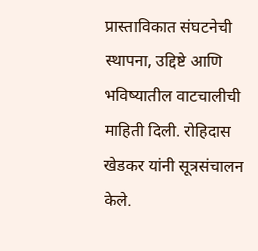प्रास्ताविकात संघटनेची स्थापना, उद्दिष्टे आणि भविष्यातील वाटचालीची माहिती दिली. रोहिदास खेडकर यांनी सूत्रसंचालन केले.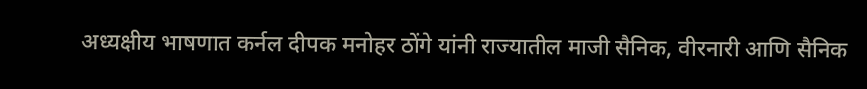अध्यक्षीय भाषणात कर्नल दीपक मनोहर ठोंगे यांनी राज्यातील माजी सैनिक, वीरनारी आणि सैनिक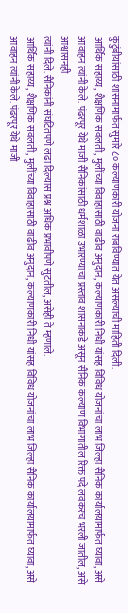कुटुंबीयांसाठी शासनामार्फत सुमारे ८० कल्याणकारी योजना राबविण्यात येत असल्याची माहिती दिली.
आर्थिक सहाय्य, शैक्षणिक सवलती, मुलींच्या विवाहासाठी वाढीव अनुदान, कल्याणकारी निधी यांसह विविध योजनांचा लाभ जिल्हा सैनिक कार्यालयामार्फत घ्यावा, असे आवाहन त्यांनी केले. पंढरपूर येथे माजी सैनिकांसाठी धर्मशाळा उभारण्याचा प्रस्ताव शासनाकडे असून सैनिक कल्याण विभागातील रिक्त पदे लवकरच भरली जातील, असे आश्वासनही
त्यांनी दिले. सैनिकांनी संघटितपणे लढा दिल्यास प्रश्न अधिक प्रभावीपणे सुटतील, असेही ते म्हणाले.
आर्थिक सहाय्य, शैक्षणिक सवलती, मुलींच्या विवाहासाठी वाढीव अनुदान, कल्याणकारी निधी यांसह विविध योजनांचा लाभ जिल्हा सैनिक कार्यालयामार्फत घ्यावा, असे आवाहन त्यांनी केले. पंढरपूर येथे माजी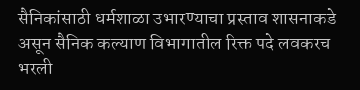सैनिकांसाठी धर्मशाळा उभारण्याचा प्रस्ताव शासनाकडे असून सैनिक कल्याण विभागातील रिक्त पदे लवकरच भरली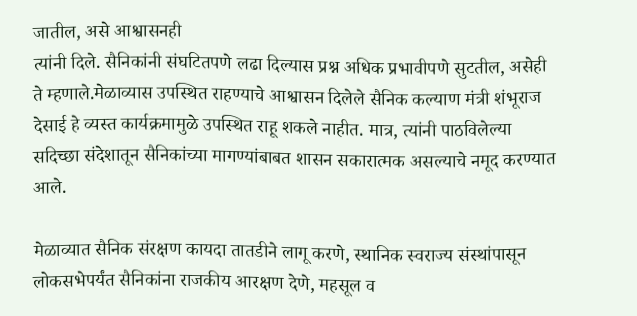जातील, असे आश्वासनही
त्यांनी दिले. सैनिकांनी संघटितपणे लढा दिल्यास प्रश्न अधिक प्रभावीपणे सुटतील, असेही ते म्हणाले.मेळाव्यास उपस्थित राहण्याचे आश्वासन दिलेले सैनिक कल्याण मंत्री शंभूराज देसाई हे व्यस्त कार्यक्रमामुळे उपस्थित राहू शकले नाहीत. मात्र, त्यांनी पाठविलेल्या सदिच्छा संदेशातून सैनिकांच्या मागण्यांबाबत शासन सकारात्मक असल्याचे नमूद करण्यात आले.

मेळाव्यात सैनिक संरक्षण कायदा तातडीने लागू करणे, स्थानिक स्वराज्य संस्थांपासून लोकसभेपर्यंत सैनिकांना राजकीय आरक्षण देणे, महसूल व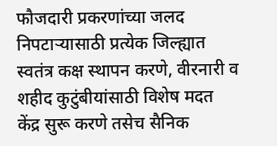फौजदारी प्रकरणांच्या जलद निपटाऱ्यासाठी प्रत्येक जिल्ह्यात स्वतंत्र कक्ष स्थापन करणे, वीरनारी व शहीद कुटुंबीयांसाठी विशेष मदत केंद्र सुरू करणे तसेच सैनिक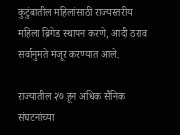कुटुंबातील महिलांसाठी राज्यस्तरीय महिला ब्रिगेड स्थापन करणे, आदी ठराव सर्वानुमते मंजूर करण्यात आले.

राज्यातील २७ हून अधिक सैनिक संघटनांच्या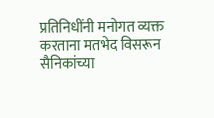प्रतिनिधींनी मनोगत व्यक्त करताना मतभेद विसरून सैनिकांच्या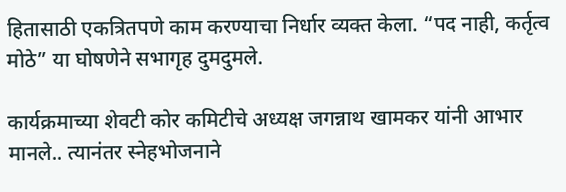हितासाठी एकत्रितपणे काम करण्याचा निर्धार व्यक्त केला. “पद नाही, कर्तृत्व मोठे” या घोषणेने सभागृह दुमदुमले.

कार्यक्रमाच्या शेवटी कोर कमिटीचे अध्यक्ष जगन्नाथ खामकर यांनी आभार मानले.. त्यानंतर स्नेहभोजनाने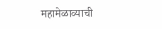महामेळाव्याची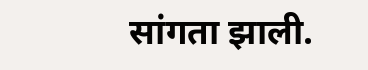सांगता झाली.